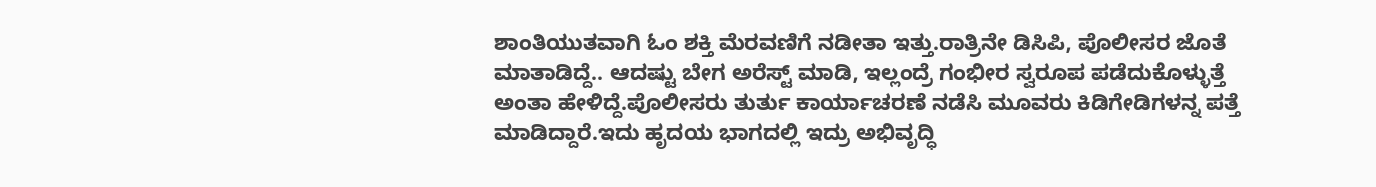ಶಾಂತಿಯುತವಾಗಿ ಓಂ ಶಕ್ತಿ ಮೆರವಣಿಗೆ ನಡೀತಾ ಇತ್ತು.ರಾತ್ರಿನೇ ಡಿಸಿಪಿ, ಪೊಲೀಸರ ಜೊತೆ ಮಾತಾಡಿದ್ದೆ.. ಆದಷ್ಟು ಬೇಗ ಅರೆಸ್ಟ್ ಮಾಡಿ, ಇಲ್ಲಂದ್ರೆ ಗಂಭೀರ ಸ್ವರೂಪ ಪಡೆದುಕೊಳ್ಳುತ್ತೆ ಅಂತಾ ಹೇಳಿದ್ದೆ.ಪೊಲೀಸರು ತುರ್ತು ಕಾರ್ಯಾಚರಣೆ ನಡೆಸಿ ಮೂವರು ಕಿಡಿಗೇಡಿಗಳನ್ನ ಪತ್ತೆ ಮಾಡಿದ್ದಾರೆ.ಇದು ಹೃದಯ ಭಾಗದಲ್ಲಿ ಇದ್ರು ಅಭಿವೃದ್ಧಿ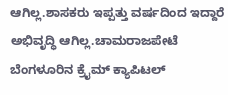ಆಗಿಲ್ಲ.ಶಾಸಕರು ಇಪ್ಪತ್ತು ವರ್ಷದಿಂದ ಇದ್ದಾರೆ ಅಭಿವೃದ್ಧಿ ಆಗಿಲ್ಲ.ಚಾಮರಾಜಪೇಟೆ ಬೆಂಗಳೂರಿನ ಕ್ರೈಮ್ ಕ್ಯಾಪಿಟಲ್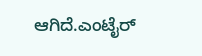ಆಗಿದೆ.ಎಂಟೈರ್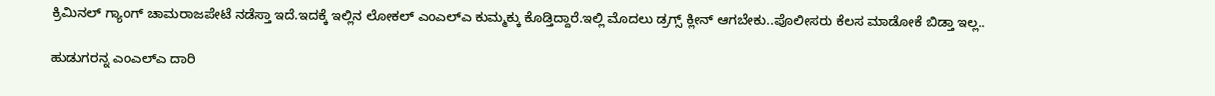ಕ್ರಿಮಿನಲ್ ಗ್ಯಾಂಗ್ ಚಾಮರಾಜಪೇಟೆ ನಡೆಸ್ತಾ ಇದೆ.ಇದಕ್ಕೆ ಇಲ್ಲಿನ ಲೋಕಲ್ ಎಂಎಲ್ಎ ಕುಮ್ಮಕ್ಕು ಕೊಡ್ತಿದ್ದಾರೆ.ಇಲ್ಲಿ ಮೊದಲು ಡ್ರಗ್ಸ್ ಕ್ಲೀನ್ ಆಗಬೇಕು..ಪೊಲೀಸರು ಕೆಲಸ ಮಾಡೋಕೆ ಬಿಡ್ತಾ ಇಲ್ಲ..

ಹುಡುಗರನ್ನ ಎಂಎಲ್ಎ ದಾರಿ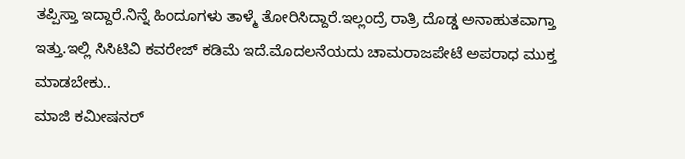ತಪ್ಪಿಸ್ತಾ ಇದ್ದಾರೆ.ನಿನ್ನೆ ಹಿಂದೂಗಳು ತಾಳ್ಮೆ ತೋರಿಸಿದ್ದಾರೆ.ಇಲ್ಲಂದ್ರೆ ರಾತ್ರಿ ದೊಡ್ಡ ಅನಾಹುತವಾಗ್ತಾ ಇತ್ತು.ಇಲ್ಲಿ ಸಿಸಿಟಿವಿ ಕವರೇಜ್ ಕಡಿಮೆ ಇದೆ.ಮೊದಲನೆಯದು ಚಾಮರಾಜಪೇಟೆ ಅಪರಾಧ ಮುಕ್ತ ಮಾಡಬೇಕು..
ಮಾಜಿ ಕಮೀಷನರ್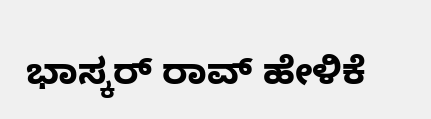ಭಾಸ್ಕರ್ ರಾವ್ ಹೇಳಿಕೆ